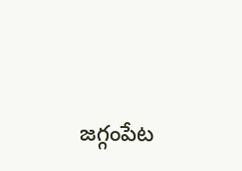జగ్గంపేట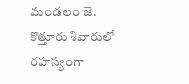మండలం జె. కొత్తూరు శివారులో రహస్యంగా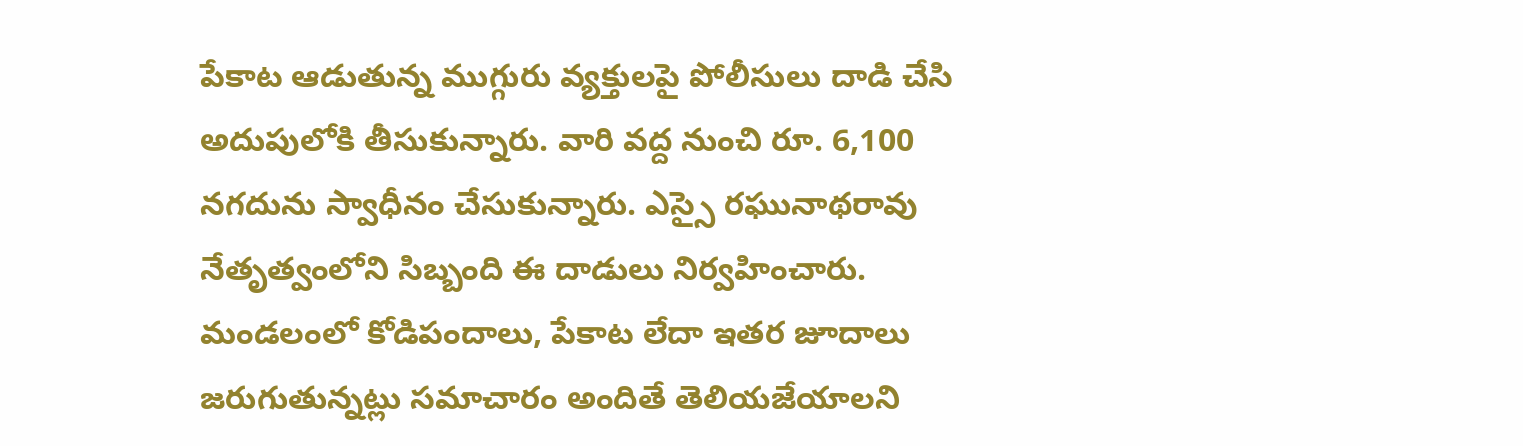పేకాట ఆడుతున్న ముగ్గురు వ్యక్తులపై పోలీసులు దాడి చేసి అదుపులోకి తీసుకున్నారు. వారి వద్ద నుంచి రూ. 6,100 నగదును స్వాధీనం చేసుకున్నారు. ఎస్సై రఘునాథరావు నేతృత్వంలోని సిబ్బంది ఈ దాడులు నిర్వహించారు. మండలంలో కోడిపందాలు, పేకాట లేదా ఇతర జూదాలు జరుగుతున్నట్లు సమాచారం అందితే తెలియజేయాలని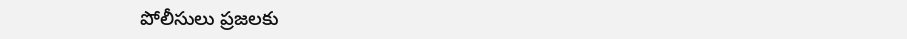పోలీసులు ప్రజలకు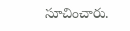సూచించారు.